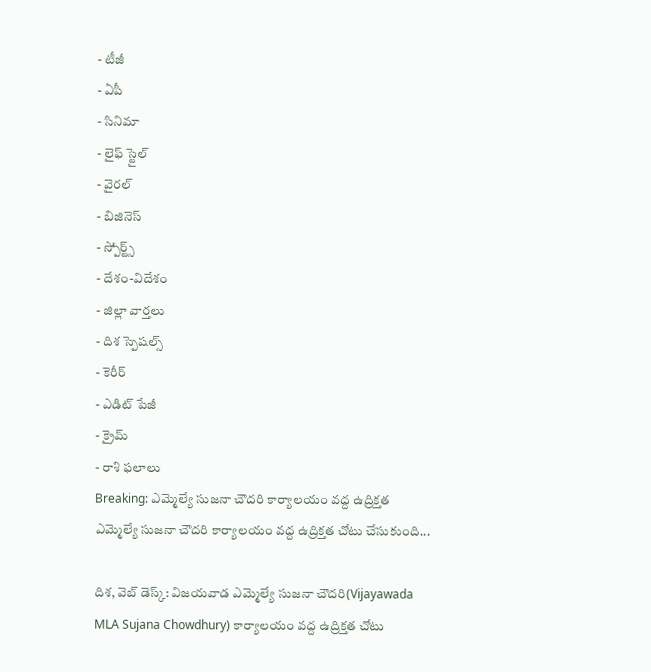- టీజీ
- ఏపీ
- సినిమా
- లైఫ్ స్టైల్
- వైరల్
- బిజినెస్
- స్పోర్ట్స్
- దేశం-విదేశం
- జిల్లా వార్తలు
- దిశ స్పెషల్స్
- కెరీర్
- ఎడిట్ పేజీ
- క్రైమ్
- రాశి ఫలాలు
Breaking: ఎమ్మెల్యే సుజనా చౌదరి కార్యాలయం వద్ద ఉద్రిక్తత
ఎమ్మెల్యే సుజనా చౌదరి కార్యాలయం వద్ద ఉద్రిక్తత చోటు చేసుకుంది...

దిశ, వెబ్ డెస్క్: విజయవాడ ఎమ్మెల్యే సుజనా చౌదరి(Vijayawada MLA Sujana Chowdhury) కార్యాలయం వద్ద ఉద్రిక్తత చోటు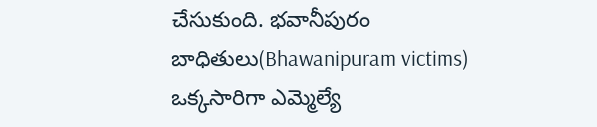చేసుకుంది. భవానీపురం బాధితులు(Bhawanipuram victims) ఒక్కసారిగా ఎమ్మెల్యే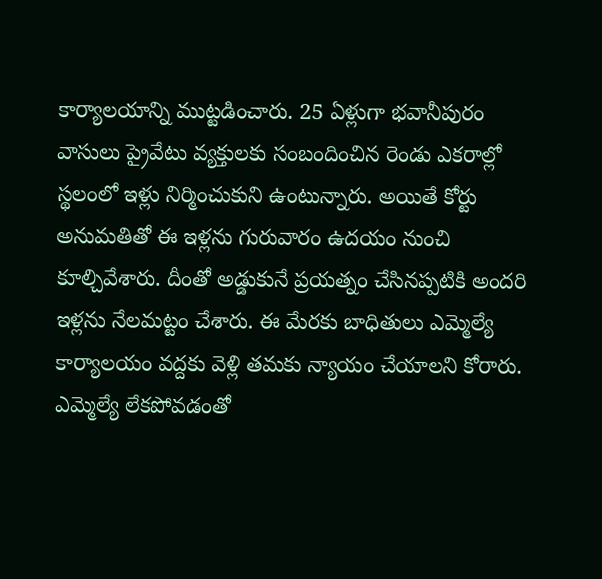కార్యాలయాన్ని ముట్టడించారు. 25 ఏళ్లుగా భవానీపురం వాసులు ప్రైవేటు వ్యక్తులకు సంబందించిన రెండు ఎకరాల్లో స్థలంలో ఇళ్లు నిర్మించుకుని ఉంటున్నారు. అయితే కోర్టు అనుమతితో ఈ ఇళ్లను గురువారం ఉదయం నుంచి కూల్చివేశారు. దీంతో అడ్డుకునే ప్రయత్నం చేసినప్పటికి అందరి ఇళ్లను నేలమట్టం చేశారు. ఈ మేరకు బాధితులు ఎమ్మెల్యే కార్యాలయం వద్దకు వెళ్లి తమకు న్యాయం చేయాలని కోరారు. ఎమ్మెల్యే లేకపోవడంతో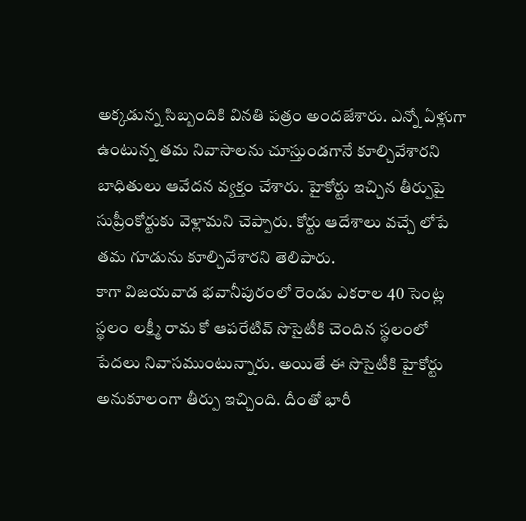అక్కడున్న సిబ్బందికి వినతి పత్రం అందజేశారు. ఎన్నో ఏళ్లుగా ఉంటున్న తమ నివాసాలను చూస్తుండగానే కూల్చివేశారని బాధితులు ఆవేదన వ్యక్తం చేశారు. హైకోర్టు ఇచ్చిన తీర్పుపై సుప్రీంకోర్టుకు వెళ్లామని చెప్పారు. కోర్టు ఆదేశాలు వచ్చే లోపే తమ గూడును కూల్చివేశారని తెలిపారు.
కాగా విజయవాడ భవానీపురంలో రెండు ఎకరాల 40 సెంట్ల స్థలం లక్ష్మీ రామ కో ఆపరేటివ్ సొసైటీకి చెందిన స్థలంలో పేదలు నివాసముంటున్నారు. అయితే ఈ సొసైటీకి హైకోర్టు అనుకూలంగా తీర్పు ఇచ్చింది. దీంతో భారీ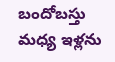బందోబస్తు మధ్య ఇళ్లను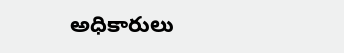అధికారులు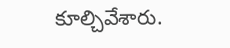కూల్చివేశారు.